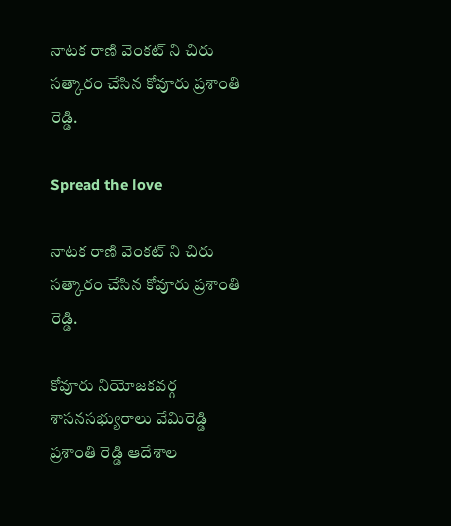నాటక రాణి వెంకట్ ని చిరు సత్కారం చేసిన కోవూరు ప్రశాంతి రెడ్డి.

Spread the love

నాటక రాణి వెంకట్ ని చిరు సత్కారం చేసిన కోవూరు ప్రశాంతి రెడ్డి.

కోవూరు నియోజకవర్గ శాసనసభ్యురాలు వేమిరెడ్డి ప్రశాంతి రెడ్డి ఆదేశాల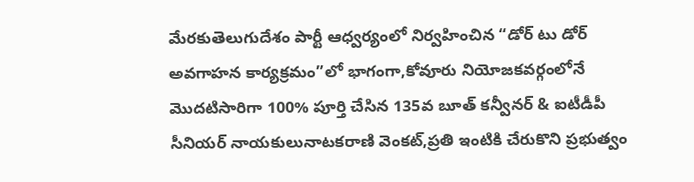మేరకుతెలుగుదేశం పార్టీ ఆధ్వర్యంలో నిర్వహించిన “డోర్ టు డోర్ అవగాహన కార్యక్రమం”లో భాగంగా,కోవూరు నియోజకవర్గంలోనే మొదటిసారిగా 100% పూర్తి చేసిన 135వ బూత్ కన్వీనర్ & ఐటీడీపీ సీనియర్ నాయకులునాటకరాణి వెంకట్,ప్రతి ఇంటికి చేరుకొని ప్రభుత్వం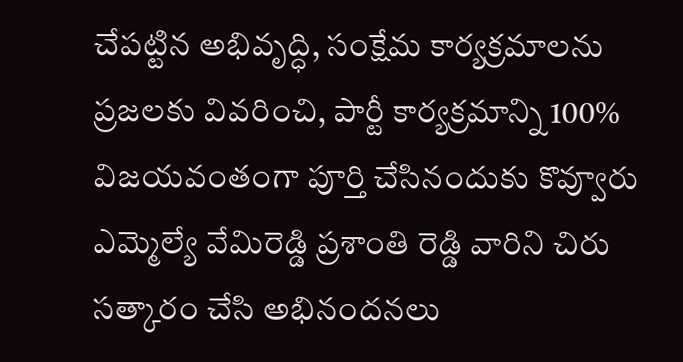చేపట్టిన అభివృద్ధి, సంక్షేమ కార్యక్రమాలను ప్రజలకు వివరించి, పార్టీ కార్యక్రమాన్ని 100% విజయవంతంగా పూర్తి చేసినందుకు కొవ్వూరు ఎమ్మెల్యే వేమిరెడ్డి ప్రశాంతి రెడ్డి వారిని చిరు సత్కారం చేసి అభినందనలు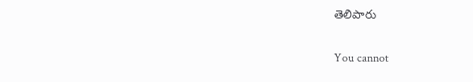తెలిపారు

You cannot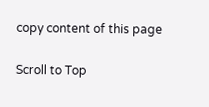copy content of this page

Scroll to Top